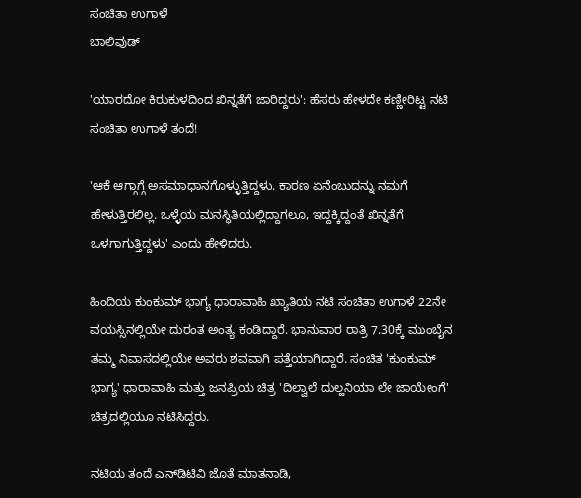ಸಂಚಿತಾ ಉಗಾಳೆ
ಬಾಲಿವುಡ್

'ಯಾರದೋ ಕಿರುಕುಳದಿಂದ ಖಿನ್ನತೆಗೆ ಜಾರಿದ್ದರು': ಹೆಸರು ಹೇಳದೇ ಕಣ್ಣೀರಿಟ್ಟ ನಟಿ ಸಂಚಿತಾ ಉಗಾಳೆ ತಂದೆ!

'ಆಕೆ ಆಗ್ಗಾಗ್ಗೆ ಅಸಮಾಧಾನಗೊಳ್ಳುತ್ತಿದ್ದಳು. ಕಾರಣ ಏನೆಂಬುದನ್ನು ನಮಗೆ ಹೇಳುತ್ತಿರಲಿಲ್ಲ. ಒಳ್ಳೆಯ ಮನಸ್ಥಿತಿಯಲ್ಲಿದ್ದಾಗಲೂ, ಇದ್ದಕ್ಕಿದ್ದಂತೆ ಖಿನ್ನತೆಗೆ ಒಳಗಾಗುತ್ತಿದ್ದಳು' ಎಂದು ಹೇಳಿದರು.

ಹಿಂದಿಯ ಕುಂಕುಮ್ ಭಾಗ್ಯ ಧಾರಾವಾಹಿ ಖ್ಯಾತಿಯ ನಟಿ ಸಂಚಿತಾ ಉಗಾಳೆ 22ನೇ ವಯಸ್ಸಿನಲ್ಲಿಯೇ ದುರಂತ ಅಂತ್ಯ ಕಂಡಿದ್ದಾರೆ. ಭಾನುವಾರ ರಾತ್ರಿ 7.30ಕ್ಕೆ ಮುಂಬೈನ ತಮ್ಮ ನಿವಾಸದಲ್ಲಿಯೇ ಅವರು ಶವವಾಗಿ ಪತ್ತೆಯಾಗಿದ್ದಾರೆ. ಸಂಚಿತ 'ಕುಂಕುಮ್ ಭಾಗ್ಯ' ಧಾರಾವಾಹಿ ಮತ್ತು ಜನಪ್ರಿಯ ಚಿತ್ರ 'ದಿಲ್ವಾಲೆ ದುಲ್ಹನಿಯಾ ಲೇ ಜಾಯೇಂಗೆ' ಚಿತ್ರದಲ್ಲಿಯೂ ನಟಿಸಿದ್ದರು.

ನಟಿಯ ತಂದೆ ಎನ್‌ಡಿಟಿವಿ ಜೊತೆ ಮಾತನಾಡಿ,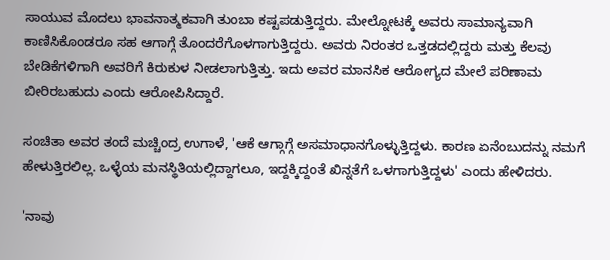ಸಾಯುವ ಮೊದಲು ಭಾವನಾತ್ಮಕವಾಗಿ ತುಂಬಾ ಕಷ್ಟಪಡುತ್ತಿದ್ದರು. ಮೇಲ್ನೋಟಕ್ಕೆ ಅವರು ಸಾಮಾನ್ಯವಾಗಿ ಕಾಣಿಸಿಕೊಂಡರೂ ಸಹ ಆಗಾಗ್ಗೆ ತೊಂದರೆಗೊಳಗಾಗುತ್ತಿದ್ದರು. ಅವರು ನಿರಂತರ ಒತ್ತಡದಲ್ಲಿದ್ದರು ಮತ್ತು ಕೆಲವು ಬೇಡಿಕೆಗಳಿಗಾಗಿ ಅವರಿಗೆ ಕಿರುಕುಳ ನೀಡಲಾಗುತ್ತಿತ್ತು. ಇದು ಅವರ ಮಾನಸಿಕ ಆರೋಗ್ಯದ ಮೇಲೆ ಪರಿಣಾಮ ಬೀರಿರಬಹುದು ಎಂದು ಆರೋಪಿಸಿದ್ದಾರೆ.

ಸಂಚಿತಾ ಅವರ ತಂದೆ ಮಚ್ಚಿಂದ್ರ ಉಗಾಳೆ, 'ಆಕೆ ಆಗ್ಗಾಗ್ಗೆ ಅಸಮಾಧಾನಗೊಳ್ಳುತ್ತಿದ್ದಳು. ಕಾರಣ ಏನೆಂಬುದನ್ನು ನಮಗೆ ಹೇಳುತ್ತಿರಲಿಲ್ಲ. ಒಳ್ಳೆಯ ಮನಸ್ಥಿತಿಯಲ್ಲಿದ್ದಾಗಲೂ, ಇದ್ದಕ್ಕಿದ್ದಂತೆ ಖಿನ್ನತೆಗೆ ಒಳಗಾಗುತ್ತಿದ್ದಳು' ಎಂದು ಹೇಳಿದರು.

'ನಾವು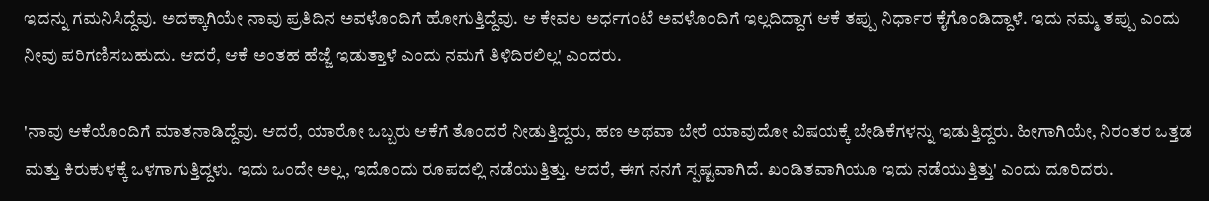ಇದನ್ನು ಗಮನಿಸಿದ್ದೆವು. ಅದಕ್ಕಾಗಿಯೇ ನಾವು ಪ್ರತಿದಿನ ಅವಳೊಂದಿಗೆ ಹೋಗುತ್ತಿದ್ದೆವು. ಆ ಕೇವಲ ಅರ್ಧಗಂಟೆ ಅವಳೊಂದಿಗೆ ಇಲ್ಲದಿದ್ದಾಗ ಆಕೆ ತಪ್ಪು ನಿರ್ಧಾರ ಕೈಗೊಂಡಿದ್ದಾಳೆ. ಇದು ನಮ್ಮ ತಪ್ಪು ಎಂದು ನೀವು ಪರಿಗಣಿಸಬಹುದು. ಆದರೆ, ಆಕೆ ಅಂತಹ ಹೆಜ್ಜೆ ಇಡುತ್ತಾಳೆ ಎಂದು ನಮಗೆ ತಿಳಿದಿರಲಿಲ್ಲ' ಎಂದರು.

'ನಾವು ಆಕೆಯೊಂದಿಗೆ ಮಾತನಾಡಿದ್ದೆವು. ಆದರೆ, ಯಾರೋ ಒಬ್ಬರು ಆಕೆಗೆ ತೊಂದರೆ ನೀಡುತ್ತಿದ್ದರು, ಹಣ ಅಥವಾ ಬೇರೆ ಯಾವುದೋ ವಿಷಯಕ್ಕೆ ಬೇಡಿಕೆಗಳನ್ನು ಇಡುತ್ತಿದ್ದರು. ಹೀಗಾಗಿಯೇ, ನಿರಂತರ ಒತ್ತಡ ಮತ್ತು ಕಿರುಕುಳಕ್ಕೆ ಒಳಗಾಗುತ್ತಿದ್ದಳು. ಇದು ಒಂದೇ ಅಲ್ಲ, ಇದೊಂದು ರೂಪದಲ್ಲಿ ನಡೆಯುತ್ತಿತ್ತು. ಆದರೆ, ಈಗ ನನಗೆ ಸ್ಪಷ್ಟವಾಗಿದೆ. ಖಂಡಿತವಾಗಿಯೂ ಇದು ನಡೆಯುತ್ತಿತ್ತು' ಎಂದು ದೂರಿದರು.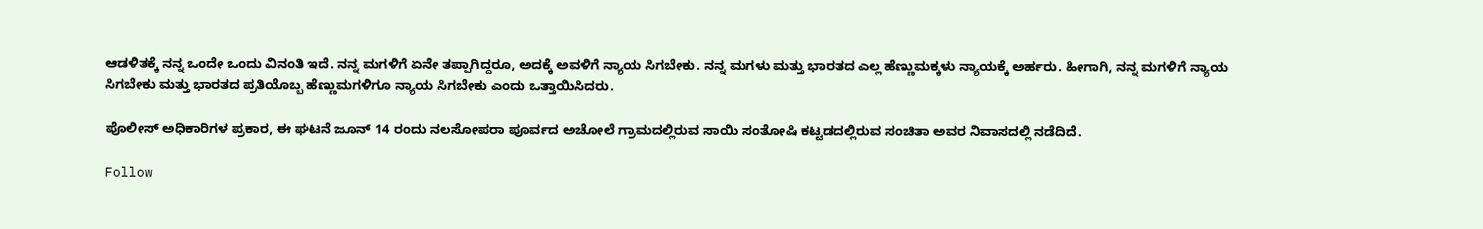ಆಡಳಿತಕ್ಕೆ ನನ್ನ ಒಂದೇ ಒಂದು ವಿನಂತಿ ಇದೆ. ನನ್ನ ಮಗಳಿಗೆ ಏನೇ ತಪ್ಪಾಗಿದ್ದರೂ, ಅದಕ್ಕೆ ಅವಳಿಗೆ ನ್ಯಾಯ ಸಿಗಬೇಕು. ನನ್ನ ಮಗಳು ಮತ್ತು ಭಾರತದ ಎಲ್ಲ ಹೆಣ್ಣುಮಕ್ಕಳು ನ್ಯಾಯಕ್ಕೆ ಅರ್ಹರು. ಹೀಗಾಗಿ, ನನ್ನ ಮಗಳಿಗೆ ನ್ಯಾಯ ಸಿಗಬೇಕು ಮತ್ತು ಭಾರತದ ಪ್ರತಿಯೊಬ್ಬ ಹೆಣ್ಣುಮಗಳಿಗೂ ನ್ಯಾಯ ಸಿಗಬೇಕು ಎಂದು ಒತ್ತಾಯಿಸಿದರು.

ಪೊಲೀಸ್ ಅಧಿಕಾರಿಗಳ ಪ್ರಕಾರ, ಈ ಘಟನೆ ಜೂನ್ 14 ರಂದು ನಲಸೋಪರಾ ಪೂರ್ವದ ಅಚೋಲೆ ಗ್ರಾಮದಲ್ಲಿರುವ ಸಾಯಿ ಸಂತೋಷಿ ಕಟ್ಟಡದಲ್ಲಿರುವ ಸಂಚಿತಾ ಅವರ ನಿವಾಸದಲ್ಲಿ ನಡೆದಿದೆ.

Follow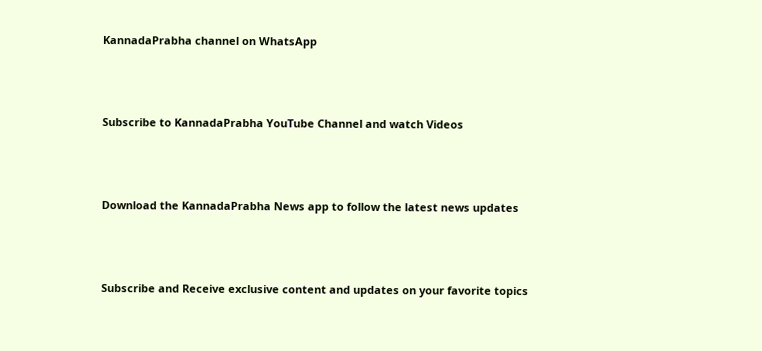KannadaPrabha channel on WhatsApp



Subscribe to KannadaPrabha YouTube Channel and watch Videos



Download the KannadaPrabha News app to follow the latest news updates



Subscribe and Receive exclusive content and updates on your favorite topics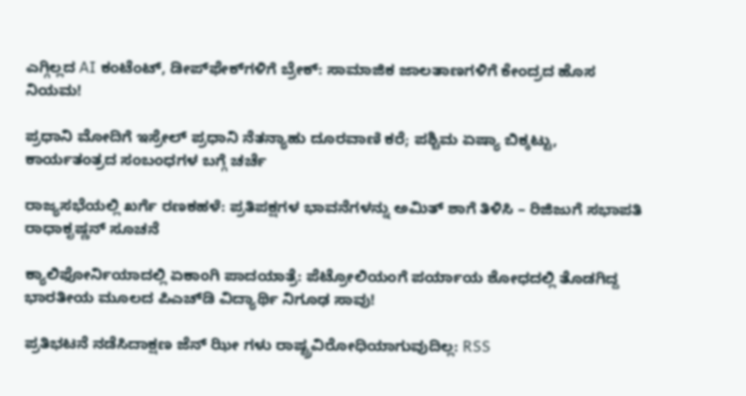ಎಗ್ಗಿಲ್ಲದ AI ಕಂಟೆಂಟ್, ಡೀಪ್‌ಫೇಕ್‌ಗಳಿಗೆ ಬ್ರೇಕ್: ಸಾಮಾಜಿಕ ಜಾಲತಾಣಗಳಿಗೆ ಕೇಂದ್ರದ ಹೊಸ ನಿಯಮ!

ಪ್ರಧಾನಿ ಮೋದಿಗೆ ಇಸ್ರೇಲ್ ಪ್ರಧಾನಿ ನೆತನ್ಯಾಹು ದೂರವಾಣಿ ಕರೆ; ಪಶ್ಚಿಮ ಏಷ್ಯಾ ಬಿಕ್ಕಟ್ಟು, ಕಾರ್ಯತಂತ್ರದ ಸಂಬಂಧಗಳ ಬಗ್ಗೆ ಚರ್ಚೆ

ರಾಜ್ಯಸಭೆಯಲ್ಲಿ ಖರ್ಗೆ ರಣಕಹಳೆ: ಪ್ರತಿಪಕ್ಷಗಳ ಭಾವನೆಗಳನ್ನು ಅಮಿತ್ ಶಾಗೆ ತಿಳಿಸಿ – ರಿಜಿಜುಗೆ ಸಭಾಪತಿ ರಾಧಾಕೃಷ್ಣನ್ ಸೂಚನೆ

ಕ್ಯಾಲಿಫೋರ್ನಿಯಾದಲ್ಲಿ ಏಕಾಂಗಿ ಪಾದಯಾತ್ರೆ: ಪೆಟ್ರೋಲಿಯಂಗೆ ಪರ್ಯಾಯ ಶೋಧದಲ್ಲಿ ತೊಡಗಿದ್ದ ಭಾರತೀಯ ಮೂಲದ ಪಿಎಚ್‌ಡಿ ವಿದ್ಯಾರ್ಥಿ ನಿಗೂಢ ಸಾವು!

ಪ್ರತಿಭಟನೆ ನಡೆಸಿದಾಕ್ಷಣ ಜೆನ್ ಝೀ ಗಳು ರಾಷ್ಟ್ರವಿರೋಧಿಯಾಗುವುದಿಲ್ಲ: RSS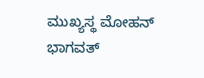ಮುಖ್ಯಸ್ಥ ಮೋಹನ್ ಭಾಗವತ್